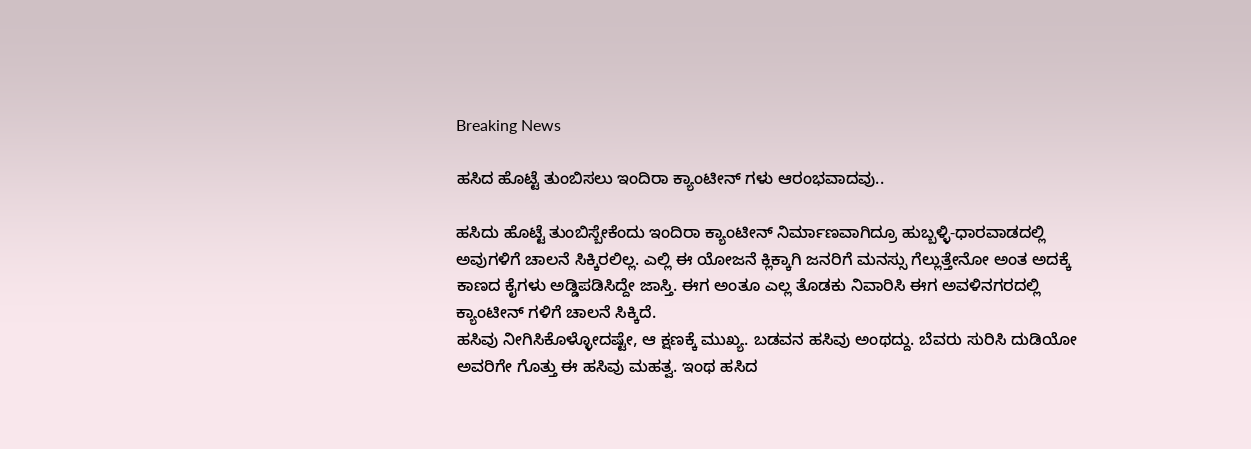Breaking News

ಹಸಿದ ಹೊಟ್ಟೆ ತುಂಬಿಸಲು ಇಂದಿರಾ ಕ್ಯಾಂಟೀನ್ ಗಳು ಆರಂಭವಾದವು..

ಹಸಿದು ಹೊಟ್ಟೆ ತುಂಬಿಸ್ಬೇಕೆಂದು ಇಂದಿರಾ ಕ್ಯಾಂಟೀನ್ ನಿರ್ಮಾಣವಾಗಿದ್ರೂ ಹುಬ್ಬಳ್ಳಿ-ಧಾರವಾಡದಲ್ಲಿ ಅವುಗಳಿಗೆ ಚಾಲನೆ ಸಿಕ್ಕಿರಲಿಲ್ಲ. ಎಲ್ಲಿ ಈ ಯೋಜನೆ ಕ್ಲಿಕ್ಕಾಗಿ ಜನರಿಗೆ ಮನಸ್ಸು ಗೆಲ್ಲುತ್ತೇನೋ ಅಂತ ಅದಕ್ಕೆ ಕಾಣದ ಕೈಗಳು ಅಡ್ಡಿಪಡಿಸಿದ್ದೇ ಜಾಸ್ತಿ. ಈಗ ಅಂತೂ ಎಲ್ಲ ತೊಡಕು ನಿವಾರಿಸಿ ಈಗ ಅವಳಿನಗರದಲ್ಲಿ ಕ್ಯಾಂಟೀನ್ ಗಳಿಗೆ ಚಾಲನೆ ಸಿಕ್ಕಿದೆ.
ಹಸಿವು ನೀಗಿಸಿಕೊಳ್ಳೋದಷ್ಟೇ, ಆ ಕ್ಷಣಕ್ಕೆ ಮುಖ್ಯ. ಬಡವನ ಹಸಿವು ಅಂಥದ್ದು. ಬೆವರು ಸುರಿಸಿ ದುಡಿಯೋ ಅವರಿಗೇ ಗೊತ್ತು ಈ ಹಸಿವು ಮಹತ್ವ. ಇಂಥ ಹಸಿದ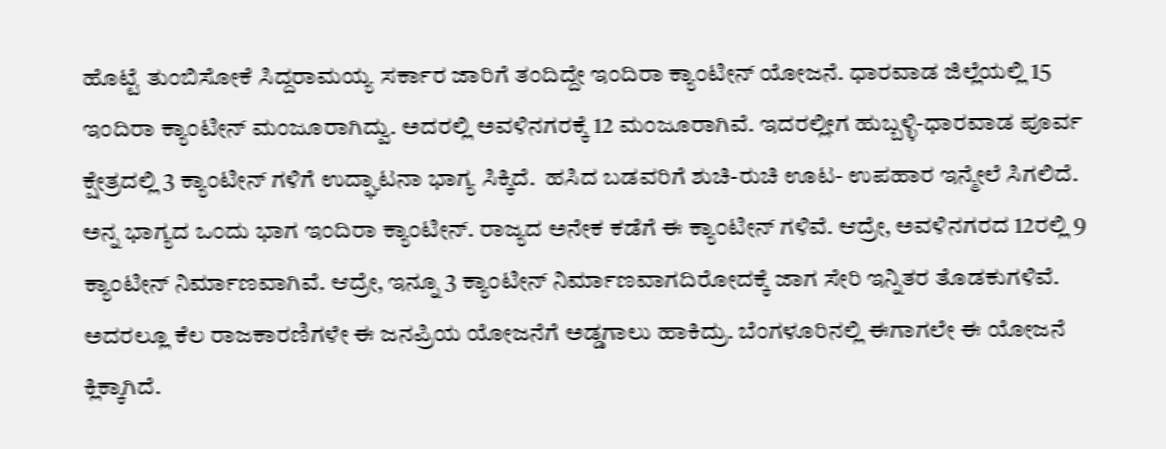ಹೊಟ್ಟೆ ತುಂಬಿಸೋಕೆ ಸಿದ್ದರಾಮಯ್ಯ ಸರ್ಕಾರ ಜಾರಿಗೆ ತಂದಿದ್ದೇ ಇಂದಿರಾ ಕ್ಯಾಂಟೀನ್ ಯೋಜನೆ. ಧಾರವಾಡ ಜಿಲ್ಲೆಯಲ್ಲಿ 15 ಇಂದಿರಾ ಕ್ಯಾಂಟೀನ್ ಮಂಜೂರಾಗಿದ್ವು. ಅದರಲ್ಲಿ ಅವಳಿನಗರಕ್ಕೆ 12 ಮಂಜೂರಾಗಿವೆ. ಇದರಲ್ಲೀಗ ಹುಬ್ಬಳ್ಳಿ-ಧಾರವಾಡ ಪೂರ್ವ ಕ್ಷೇತ್ರದಲ್ಲಿ 3 ಕ್ಯಾಂಟೀನ್ ಗಳಿಗೆ ಉದ್ಘಾಟನಾ ಭಾಗ್ಯ ಸಿಕ್ಕಿದೆ.  ಹಸಿದ ಬಡವರಿಗೆ ಶುಚಿ-ರುಚಿ ಊಟ- ಉಪಹಾರ ಇನ್ಮೇಲೆ ಸಿಗಲಿದೆ. ಅನ್ನ ಭಾಗ್ಯದ ಒಂದು ಭಾಗ ಇಂದಿರಾ ಕ್ಯಾಂಟೀನ್. ರಾಜ್ಯದ ಅನೇಕ ಕಡೆಗೆ ಈ ಕ್ಯಾಂಟೀನ್ ಗಳಿವೆ. ಆದ್ರೇ, ಅವಳಿನಗರದ 12ರಲ್ಲಿ 9 ಕ್ಯಾಂಟೀನ್ ನಿರ್ಮಾಣವಾಗಿವೆ. ಆದ್ರೇ, ಇನ್ನೂ 3 ಕ್ಯಾಂಟೀನ್ ನಿರ್ಮಾಣವಾಗದಿರೋದಕ್ಕೆ ಜಾಗ ಸೇರಿ ಇನ್ನಿತರ ತೊಡಕುಗಳಿವೆ. ಅದರಲ್ಲೂ ಕೆಲ ರಾಜಕಾರಣಿಗಳೇ ಈ ಜನಪ್ರಿಯ ಯೋಜನೆಗೆ ಅಡ್ಡಗಾಲು ಹಾಕಿದ್ರು. ಬೆಂಗಳೂರಿನಲ್ಲಿ ಈಗಾಗಲೇ ಈ ಯೋಜನೆ ಕ್ಲಿಕ್ಕಾಗಿದೆ.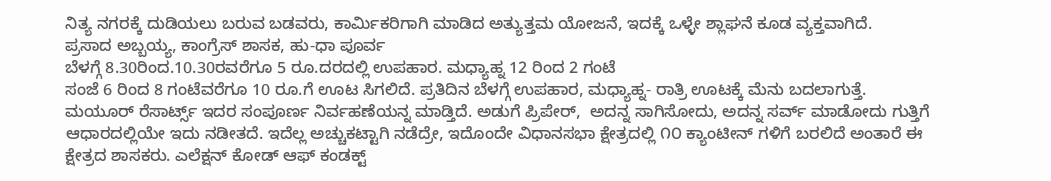ನಿತ್ಯ ನಗರಕ್ಕೆ ದುಡಿಯಲು ಬರುವ ಬಡವರು, ಕಾರ್ಮಿಕರಿಗಾಗಿ ಮಾಡಿದ ಅತ್ಯುತ್ತಮ ಯೋಜನೆ, ಇದಕ್ಕೆ ಒಳ್ಳೇ ಶ್ಲಾಘನೆ ಕೂಡ ವ್ಯಕ್ತವಾಗಿದೆ.
ಪ್ರಸಾದ ಅಬ್ಬಯ್ಯ, ಕಾಂಗ್ರೆಸ್ ಶಾಸಕ, ಹು-ಧಾ ಪೂರ್ವ
ಬೆಳಗ್ಗೆ 8.30ರಿಂದ.10.30ರವರೆಗೂ 5 ರೂ.ದರದಲ್ಲಿ ಉಪಹಾರ. ಮಧ್ಯಾಹ್ನ 12 ರಿಂದ 2 ಗಂಟೆ
ಸಂಜೆ 6 ರಿಂದ 8 ಗಂಟೆವರೆಗೂ 10 ರೂ.ಗೆ ಊಟ ಸಿಗಲಿದೆ. ಪ್ರತಿದಿನ ಬೆಳಗ್ಗೆ ಉಪಹಾರ, ಮಧ್ಯಾಹ್ನ- ರಾತ್ರಿ ಊಟಕ್ಕೆ ಮೆನು ಬದಲಾಗುತ್ತೆ. ಮಯೂರ್ ರೆಸಾರ್ಟ್ಸ್ ಇದರ ಸಂಪೂರ್ಣ ನಿರ್ವಹಣೆಯನ್ನ ಮಾಡ್ತಿದೆ. ಅಡುಗೆ ಪ್ರಿಪೇರ್,  ಅದನ್ನ ಸಾಗಿಸೋದು, ಅದನ್ನ ಸರ್ವ್ ಮಾಡೋದು ಗುತ್ತಿಗೆ ಆಧಾರದಲ್ಲಿಯೇ ಇದು ನಡೀತದೆ. ಇದೆಲ್ಲ ಅಚ್ಚುಕಟ್ಟಾಗಿ ನಡೆದ್ರೇ, ಇದೊಂದೇ ವಿಧಾನಸಭಾ ಕ್ಷೇತ್ರದಲ್ಲಿ ೧೦ ಕ್ಯಾಂಟೀನ್ ಗಳಿಗೆ ಬರಲಿದೆ ಅಂತಾರೆ ಈ ಕ್ಷೇತ್ರದ ಶಾಸಕರು. ಎಲೆಕ್ಷನ್ ಕೋಡ್ ಆಫ್ ಕಂಡಕ್ಟ್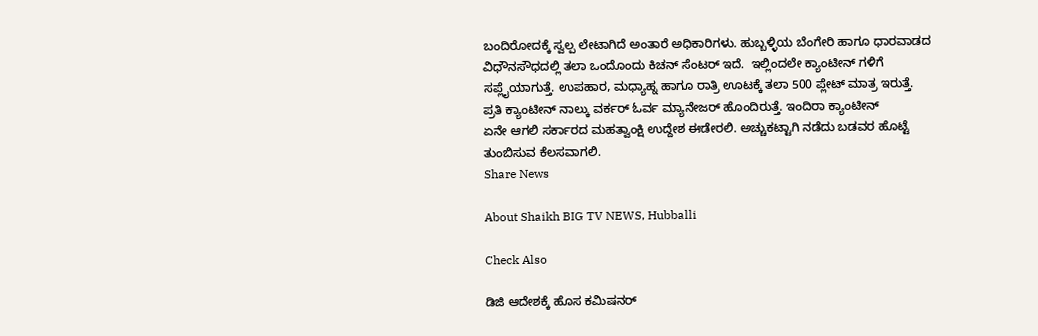ಬಂದಿರೋದಕ್ಕೆ ಸ್ವಲ್ಪ ಲೇಟಾಗಿದೆ ಅಂತಾರೆ ಅಧಿಕಾರಿಗಳು. ಹುಬ್ಬಳ್ಳಿಯ ಬೆಂಗೇರಿ ಹಾಗೂ ಧಾರವಾಡದ ವಿಧೌನಸೌಧದಲ್ಲಿ ತಲಾ ಒಂದೊಂದು ಕಿಚನ್ ಸೆಂಟರ್ ಇದೆ.  ಇಲ್ಲಿಂದಲೇ ಕ್ಯಾಂಟೀನ್ ಗಳಿಗೆ ಸಪ್ಲೈಯಾಗುತ್ತೆ. ಉಪಹಾರ, ಮಧ್ಯಾಹ್ನ ಹಾಗೂ ರಾತ್ರಿ ಊಟಕ್ಕೆ ತಲಾ 500 ಪ್ಲೇಟ್ ಮಾತ್ರ ಇರುತ್ತೆ. ಪ್ರತಿ ಕ್ಯಾಂಟೀನ್ ನಾಲ್ಕು ವರ್ಕರ್ ಓರ್ವ ಮ್ಯಾನೇಜರ್ ಹೊಂದಿರುತ್ತೆ. ಇಂದಿರಾ ಕ್ಯಾಂಟೀನ್
ಏನೇ ಆಗಲಿ ಸರ್ಕಾರದ ಮಹತ್ವಾಂಕ್ಷಿ ಉದ್ದೇಶ ಈಡೇರಲಿ. ಅಚ್ಚುಕಟ್ಟಾಗಿ ನಡೆದು ಬಡವರ ಹೊಟ್ಟೆ ತುಂಬಿಸುವ ಕೆಲಸವಾಗಲಿ.
Share News

About Shaikh BIG TV NEWS, Hubballi

Check Also

ಡಿಜಿ ಆದೇಶಕ್ಕೆ ಹೊಸ ಕಮಿಷನರ್‌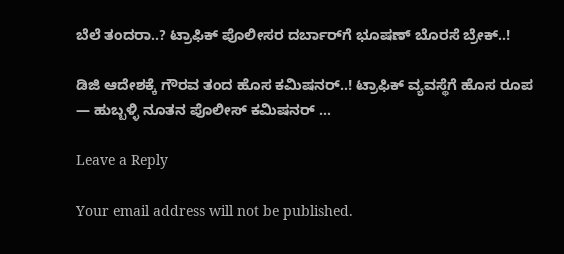ಬೆಲೆ ತಂದರಾ..? ಟ್ರಾಫಿಕ್ ಪೊಲೀಸರ ದರ್ಬಾರ್‌ಗೆ ಭೂಷಣ್‌ ಬೊರಸೆ ಬ್ರೇಕ್..!

ಡಿಜಿ ಆದೇಶಕ್ಕೆ ಗೌರವ ತಂದ ಹೊಸ ಕಮಿಷನರ್‌..! ಟ್ರಾಫಿಕ್ ವ್ಯವಸ್ಥೆಗೆ ಹೊಸ ರೂಪ — ಹುಬ್ಬಳ್ಳಿ ನೂತನ ಪೊಲೀಸ್ ಕಮಿಷನರ್‌ …

Leave a Reply

Your email address will not be published.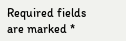Required fields are marked *